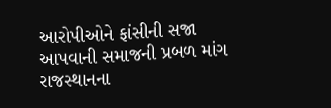આરોપીઓને ફાંસીની સજા આપવાની સમાજની પ્રબળ માંગ
રાજસ્થાનના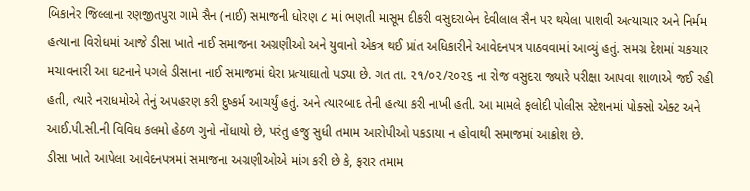બિકાનેર જિલ્લાના રણજીતપુરા ગામે સૈન (નાઈ) સમાજની ધોરણ ૮ માં ભણતી માસૂમ દીકરી વસુદરાબેન દેવીલાલ સૈન પર થયેલા પાશવી અત્યાચાર અને નિર્મમ હત્યાના વિરોધમાં આજે ડીસા ખાતે નાઈ સમાજના અગ્રણીઓ અને યુવાનો એકત્ર થઈ પ્રાંત અધિકારીને આવેદનપત્ર પાઠવવામાં આવ્યું હતું. સમગ્ર દેશમાં ચકચાર મચાવનારી આ ઘટનાને પગલે ડીસાના નાઈ સમાજમાં ઘેરા પ્રત્યાઘાતો પડ્યા છે. ગત તા. ૨૧/૦૨/૨૦૨૬ ના રોજ વસુદરા જ્યારે પરીક્ષા આપવા શાળાએ જઈ રહી હતી, ત્યારે નરાધમોએ તેનું અપહરણ કરી દુષ્કર્મ આચર્યું હતું. અને ત્યારબાદ તેની હત્યા કરી નાખી હતી. આ મામલે ફલોદી પોલીસ સ્ટેશનમાં પોક્સો એક્ટ અને આઈ.પી.સી.ની વિવિધ કલમો હેઠળ ગુનો નોંધાયો છે, પરંતુ હજુ સુધી તમામ આરોપીઓ પકડાયા ન હોવાથી સમાજમાં આક્રોશ છે.
ડીસા ખાતે આપેલા આવેદનપત્રમાં સમાજના અગ્રણીઓએ માંગ કરી છે કે, ફરાર તમામ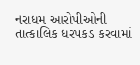નરાધમ આરોપીઓની તાત્કાલિક ધરપકડ કરવામાં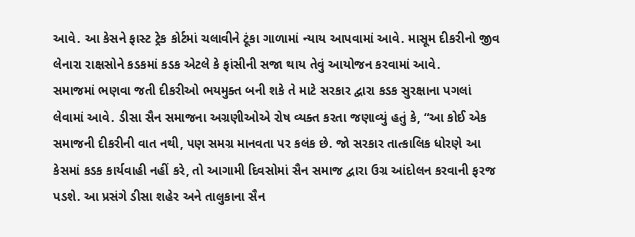આવે. આ કેસને ફાસ્ટ ટ્રેક કોર્ટમાં ચલાવીને ટૂંકા ગાળામાં ન્યાય આપવામાં આવે. માસૂમ દીકરીનો જીવ લેનારા રાક્ષસોને કડકમાં કડક એટલે કે ફાંસીની સજા થાય તેવું આયોજન કરવામાં આવે.
સમાજમાં ભણવા જતી દીકરીઓ ભયમુક્ત બની શકે તે માટે સરકાર દ્વારા કડક સુરક્ષાના પગલાં લેવામાં આવે. ડીસા સૈન સમાજના અગ્રણીઓએ રોષ વ્યક્ત કરતા જણાવ્યું હતું કે, “આ કોઈ એક સમાજની દીકરીની વાત નથી, પણ સમગ્ર માનવતા પર કલંક છે. જો સરકાર તાત્કાલિક ધોરણે આ કેસમાં કડક કાર્યવાહી નહીં કરે, તો આગામી દિવસોમાં સૈન સમાજ દ્વારા ઉગ્ર આંદોલન કરવાની ફરજ પડશે. આ પ્રસંગે ડીસા શહેર અને તાલુકાના સૈન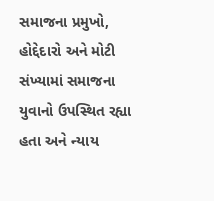સમાજના પ્રમુખો, હોદ્દેદારો અને મોટી સંખ્યામાં સમાજના યુવાનો ઉપસ્થિત રહ્યા હતા અને ન્યાય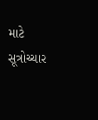માટે સૂત્રોચ્ચાર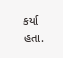કર્યા હતા.